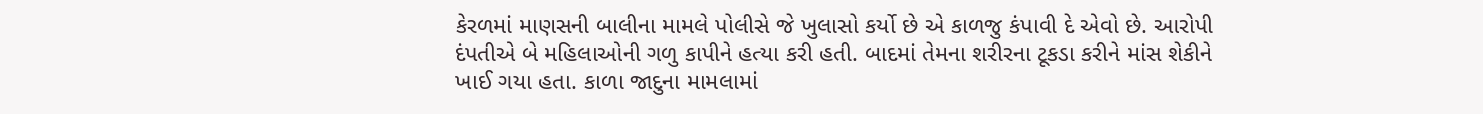કેરળમાં માણસની બાલીના મામલે પોલીસે જે ખુલાસો કર્યો છે એ કાળજુ કંપાવી દે એવો છે. આરોપી દંપતીએ બે મહિલાઓની ગળુ કાપીને હત્યા કરી હતી. બાદમાં તેમના શરીરના ટૂકડા કરીને માંસ શેકીને ખાઈ ગયા હતા. કાળા જાદુના મામલામાં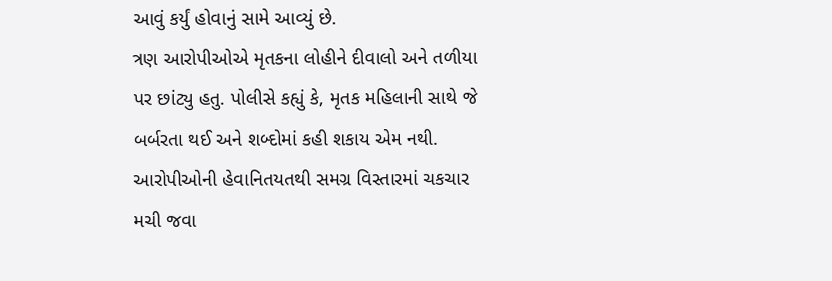આવું કર્યું હોવાનું સામે આવ્યું છે.
ત્રણ આરોપીઓએ મૃતકના લોહીને દીવાલો અને તળીયા પર છાંટ્યુ હતુ. પોલીસે કહ્યું કે, મૃતક મહિલાની સાથે જે બર્બરતા થઈ અને શબ્દોમાં કહી શકાય એમ નથી. આરોપીઓની હેવાનિતયતથી સમગ્ર વિસ્તારમાં ચકચાર મચી જવા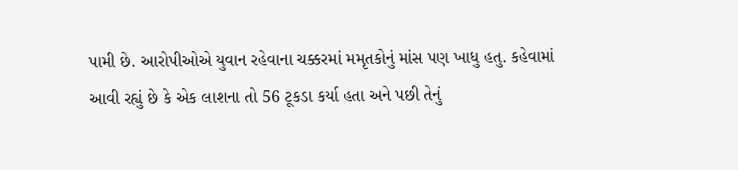પામી છે. આરોપીઓએ યુવાન રહેવાના ચક્કરમાં મમૃતકોનું માંસ પણ ખાધુ હતુ. કહેવામાં આવી રહ્યું છે કે એક લાશના તો 56 ટૂકડા કર્યા હતા અને પછી તેનું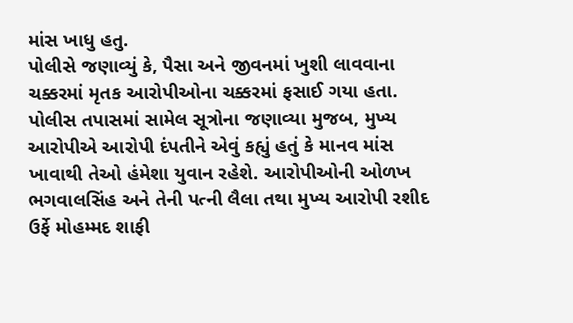માંસ ખાધુ હતુ.
પોલીસે જણાવ્યું કે, પૈસા અને જીવનમાં ખુશી લાવવાના ચક્કરમાં મૃતક આરોપીઓના ચક્કરમાં ફસાઈ ગયા હતા. પોલીસ તપાસમાં સામેલ સૂત્રોના જણાવ્યા મુજબ, મુખ્ય આરોપીએ આરોપી દંપતીને એવું કહ્યું હતું કે માનવ માંસ ખાવાથી તેઓ હંમેશા યુવાન રહેશે. આરોપીઓની ઓળખ ભગવાલસિંહ અને તેની પત્ની લૈલા તથા મુખ્ય આરોપી રશીદ ઉર્ફે મોહમ્મદ શાફી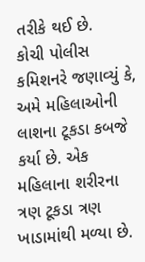તરીકે થઈ છે.
કોચી પોલીસ કમિશનરે જણાવ્યું કે, અમે મહિલાઓની લાશના ટૂકડા કબજે કર્યા છે. એક મહિલાના શરીરના ત્રણ ટૂકડા ત્રણ ખાડામાંથી મળ્યા છે.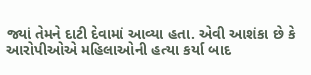જ્યાં તેમને દાટી દેવામાં આવ્યા હતા. એવી આશંકા છે કે આરોપીઓએ મહિલાઓની હત્યા કર્યા બાદ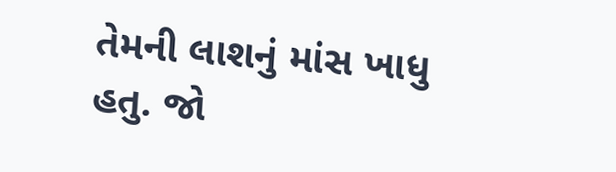તેમની લાશનું માંસ ખાધુ હતુ. જો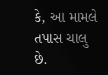કે, આ મામલે તપાસ ચાલુ છે.